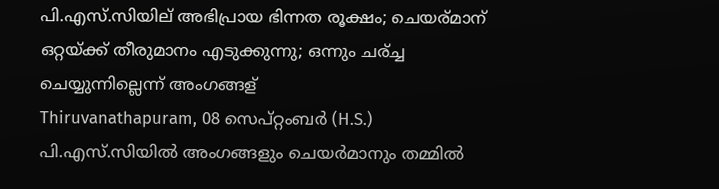പി.എസ്.സിയില് അഭിപ്രായ ഭിന്നത രൂക്ഷം; ചെയര്മാന് ഒറ്റയ്ക്ക് തീരുമാനം എടുക്കുന്നു; ഒന്നും ചര്ച്ച ചെയ്യുന്നില്ലെന്ന് അംഗങ്ങള്
Thiruvanathapuram, 08 സെപ്റ്റംബര്‍ (H.S.) പി.എസ്.സിയില്‍ അംഗങ്ങളും ചെയര്‍മാനും തമ്മില്‍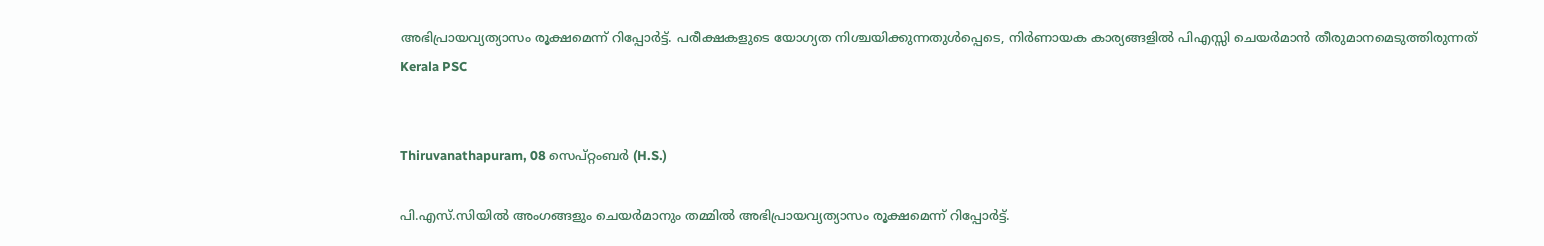അഭിപ്രായവ്യത്യാസം രൂക്ഷമെന്ന് റിപ്പോര്‍ട്ട്. പരീക്ഷകളുടെ യോഗ്യത നിശ്ചയിക്കുന്നതുള്‍പ്പെടെ, നിര്‍ണായക കാര്യങ്ങളില്‍ പിഎസ്സി ചെയര്‍മാന്‍ തീരുമാനമെടുത്തിരുന്നത്
Kerala PSC


Thiruvanathapuram, 08 സെപ്റ്റംബര്‍ (H.S.)

പി.എസ്.സിയില്‍ അംഗങ്ങളും ചെയര്‍മാനും തമ്മില്‍ അഭിപ്രായവ്യത്യാസം രൂക്ഷമെന്ന് റിപ്പോര്‍ട്ട്.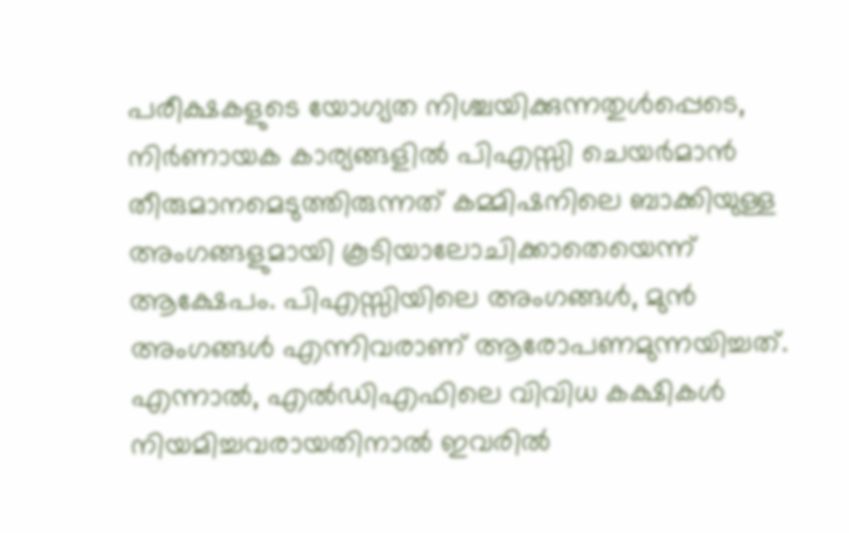പരീക്ഷകളുടെ യോഗ്യത നിശ്ചയിക്കുന്നതുള്‍പ്പെടെ, നിര്‍ണായക കാര്യങ്ങളില്‍ പിഎസ്സി ചെയര്‍മാന്‍ തീരുമാനമെടുത്തിരുന്നത് കമ്മിഷനിലെ ബാക്കിയുള്ള അംഗങ്ങളുമായി കൂടിയാലോചിക്കാതെയെന്ന് ആക്ഷേപം. പിഎസ്സിയിലെ അംഗങ്ങള്‍, മുന്‍ അംഗങ്ങള്‍ എന്നിവരാണ് ആരോപണമുന്നയിച്ചത്. എന്നാല്‍, എല്‍ഡിഎഫിലെ വിവിധ കക്ഷികള്‍ നിയമിച്ചവരായതിനാല്‍ ഇവരില്‍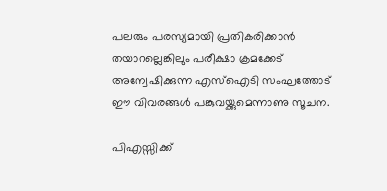പലരും പരസ്യമായി പ്രതികരിക്കാന്‍ തയാറല്ലെങ്കിലും പരീക്ഷാ ക്രമക്കേട് അന്വേഷിക്കുന്ന എസ്‌ഐടി സംഘത്തോട് ഈ വിവരങ്ങള്‍ പങ്കുവയ്ക്കുമെന്നാണു സൂചന.

പിഎസ്സിക്ക്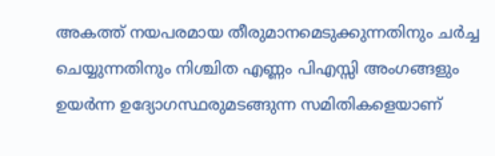അകത്ത് നയപരമായ തീരുമാനമെടുക്കുന്നതിനും ചര്‍ച്ച ചെയ്യുന്നതിനും നിശ്ചിത എണ്ണം പിഎസ്സി അംഗങ്ങളും ഉയര്‍ന്ന ഉദ്യോഗസ്ഥരുമടങ്ങുന്ന സമിതികളെയാണ്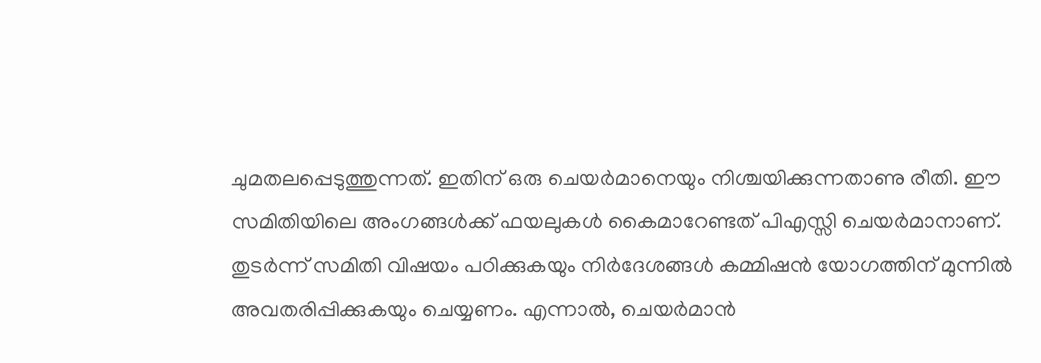ചുമതലപ്പെടുത്തുന്നത്. ഇതിന് ഒരു ചെയര്‍മാനെയും നിശ്ചയിക്കുന്നതാണു രീതി. ഈ സമിതിയിലെ അംഗങ്ങള്‍ക്ക് ഫയലുകള്‍ കൈമാറേണ്ടത് പിഎസ്സി ചെയര്‍മാനാണ്. തുടര്‍ന്ന് സമിതി വിഷയം പഠിക്കുകയും നിര്‍ദേശങ്ങള്‍ കമ്മിഷന്‍ യോഗത്തിന് മുന്നില്‍ അവതരിപ്പിക്കുകയും ചെയ്യണം. എന്നാല്‍, ചെയര്‍മാന്‍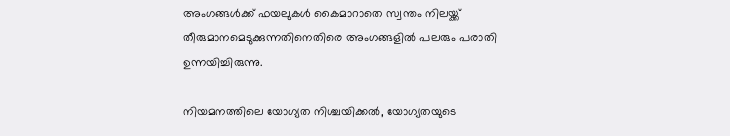അംഗങ്ങള്‍ക്ക് ഫയലുകള്‍ കൈമാറാതെ സ്വന്തം നിലയ്ക്ക് തീരുമാനമെടുക്കുന്നതിനെതിരെ അംഗങ്ങളില്‍ പലരും പരാതി ഉന്നയിച്ചിരുന്നു.

നിയമനത്തിലെ യോഗ്യത നിശ്ചയിക്കല്‍, യോഗ്യതയുടെ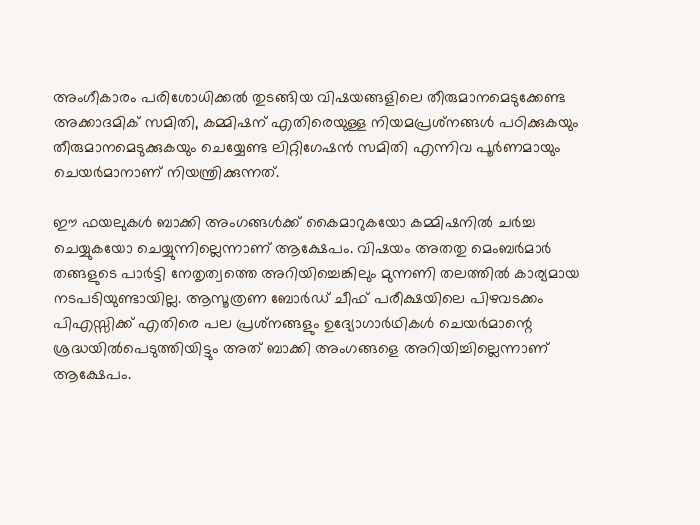അംഗീകാരം പരിശോധിക്കല്‍ തുടങ്ങിയ വിഷയങ്ങളിലെ തീരുമാനമെടുക്കേണ്ട അക്കാദമിക് സമിതി, കമ്മിഷന് എതിരെയുള്ള നിയമപ്രശ്‌നങ്ങള്‍ പഠിക്കുകയും തീരുമാനമെടുക്കുകയും ചെയ്യേണ്ട ലിറ്റിഗേഷന്‍ സമിതി എന്നിവ പൂര്‍ണമായും ചെയര്‍മാനാണ് നിയന്ത്രിക്കുന്നത്.

ഈ ഫയലുകള്‍ ബാക്കി അംഗങ്ങള്‍ക്ക് കൈമാറുകയോ കമ്മിഷനില്‍ ചര്‍ച്ച ചെയ്യുകയോ ചെയ്യുന്നില്ലെന്നാണ് ആക്ഷേപം. വിഷയം അതതു മെംബര്‍മാര്‍ തങ്ങളുടെ പാര്‍ട്ടി നേതൃത്വത്തെ അറിയിച്ചെങ്കിലും മുന്നണി തലത്തില്‍ കാര്യമായ നടപടിയുണ്ടായില്ല. ആസൂത്രണ ബോര്‍ഡ് ചീഫ് പരീക്ഷയിലെ പിഴവടക്കം പിഎസ്സിക്ക് എതിരെ പല പ്രശ്‌നങ്ങളും ഉദ്യോഗാര്‍ഥികള്‍ ചെയര്‍മാന്റെ ശ്രദ്ധയില്‍പെടുത്തിയിട്ടും അത് ബാക്കി അംഗങ്ങളെ അറിയിച്ചില്ലെന്നാണ് ആക്ഷേപം.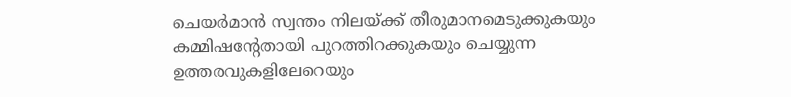ചെയര്‍മാന്‍ സ്വന്തം നിലയ്ക്ക് തീരുമാനമെടുക്കുകയും കമ്മിഷന്റേതായി പുറത്തിറക്കുകയും ചെയ്യുന്ന ഉത്തരവുകളിലേറെയും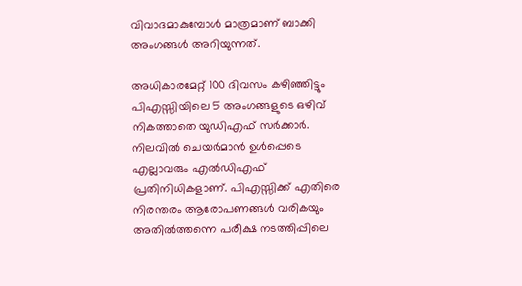വിവാദമാകുമ്പോള്‍ മാത്രമാണ് ബാക്കി അംഗങ്ങള്‍ അറിയുന്നത്.

അധികാരമേറ്റ് 100 ദിവസം കഴിഞ്ഞിട്ടും പിഎസ്സിയിലെ 5 അംഗങ്ങളുടെ ഒഴിവ് നികത്താതെ യുഡിഎഫ് സര്‍ക്കാര്‍. നിലവില്‍ ചെയര്‍മാന്‍ ഉള്‍പ്പെടെ എല്ലാവരും എല്‍ഡിഎഫ് പ്രതിനിധികളാണ്. പിഎസ്സിക്ക് എതിരെ നിരന്തരം ആരോപണങ്ങള്‍ വരികയും അതില്‍ത്തന്നെ പരീക്ഷ നടത്തിപ്പിലെ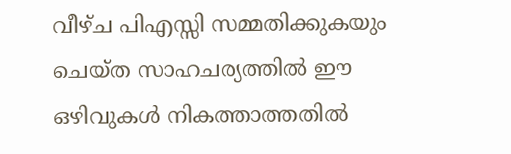വീഴ്ച പിഎസ്സി സമ്മതിക്കുകയും ചെയ്ത സാഹചര്യത്തില്‍ ഈ ഒഴിവുകള്‍ നികത്താത്തതില്‍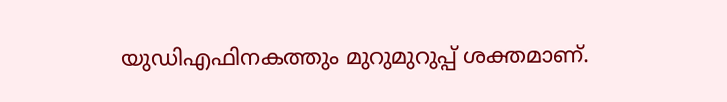യുഡിഎഫിനകത്തും മുറുമുറുപ്പ് ശക്തമാണ്.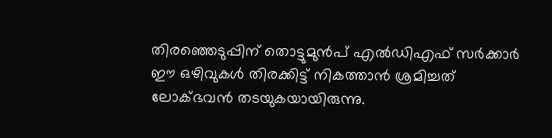തിരഞ്ഞെടുപ്പിന് തൊട്ടുമുന്‍പ് എല്‍ഡിഎഫ് സര്‍ക്കാര്‍ ഈ ഒഴിവുകള്‍ തിരക്കിട്ട് നികത്താന്‍ ശ്രമിച്ചത് ലോക്ഭവന്‍ തടയുകയായിരുന്നു.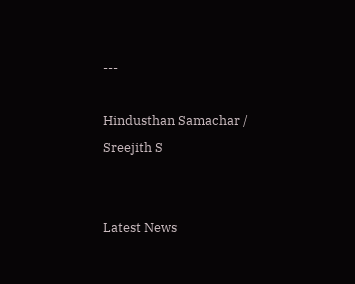---

Hindusthan Samachar / Sreejith S


Latest News